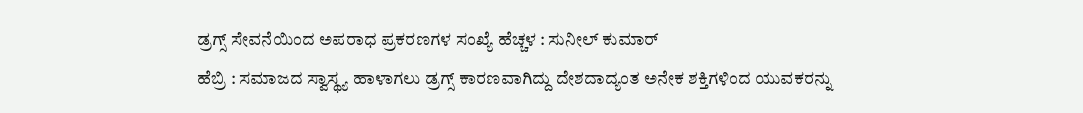ಡ್ರಗ್ಸ್ ಸೇವನೆಯಿಂದ ಅಪರಾಧ ಪ್ರಕರಣಗಳ ಸಂಖ್ಯೆ ಹೆಚ್ಚಳ : ಸುನೀಲ್ ಕುಮಾರ್
ಹೆಬ್ರಿ : ಸಮಾಜದ ಸ್ವಾಸ್ಥ್ಯ ಹಾಳಾಗಲು ಡ್ರಗ್ಸ್ ಕಾರಣವಾಗಿದ್ದು ದೇಶದಾದ್ಯಂತ ಅನೇಕ ಶಕ್ತಿಗಳಿಂದ ಯುವಕರನ್ನು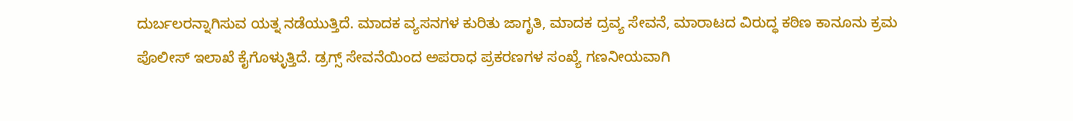ದುರ್ಬಲರನ್ನಾಗಿಸುವ ಯತ್ನ ನಡೆಯುತ್ತಿದೆ. ಮಾದಕ ವ್ಯಸನಗಳ ಕುರಿತು ಜಾಗೃತಿ, ಮಾದಕ ದ್ರವ್ಯ ಸೇವನೆ, ಮಾರಾಟದ ವಿರುದ್ಧ ಕಠಿಣ ಕಾನೂನು ಕ್ರಮ ಪೊಲೀಸ್ ಇಲಾಖೆ ಕೈಗೊಳ್ಳುತ್ತಿದೆ. ಡ್ರಗ್ಸ್ ಸೇವನೆಯಿಂದ ಅಪರಾಧ ಪ್ರಕರಣಗಳ ಸಂಖ್ಯೆ ಗಣನೀಯವಾಗಿ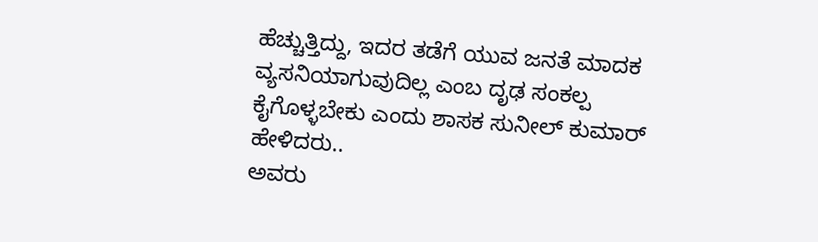ಹೆಚ್ಚುತ್ತಿದ್ದು, ಇದರ ತಡೆಗೆ ಯುವ ಜನತೆ ಮಾದಕ ವ್ಯಸನಿಯಾಗುವುದಿಲ್ಲ ಎಂಬ ದೃಢ ಸಂಕಲ್ಪ ಕೈಗೊಳ್ಳಬೇಕು ಎಂದು ಶಾಸಕ ಸುನೀಲ್ ಕುಮಾರ್ ಹೇಳಿದರು..
ಅವರು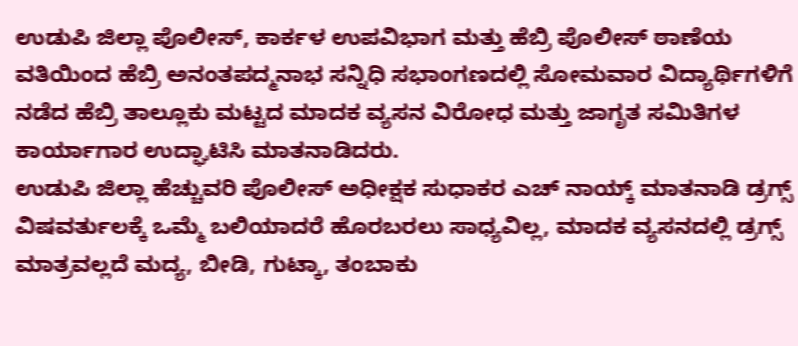ಉಡುಪಿ ಜಿಲ್ಲಾ ಪೊಲೀಸ್, ಕಾರ್ಕಳ ಉಪವಿಭಾಗ ಮತ್ತು ಹೆಬ್ರಿ ಪೊಲೀಸ್ ಠಾಣೆಯ ವತಿಯಿಂದ ಹೆಬ್ರಿ ಅನಂತಪದ್ಮನಾಭ ಸನ್ನಿಧಿ ಸಭಾಂಗಣದಲ್ಲಿ ಸೋಮವಾರ ವಿದ್ಯಾರ್ಥಿಗಳಿಗೆ ನಡೆದ ಹೆಬ್ರಿ ತಾಲ್ಲೂಕು ಮಟ್ಟದ ಮಾದಕ ವ್ಯಸನ ವಿರೋಧ ಮತ್ತು ಜಾಗೃತ ಸಮಿತಿಗಳ ಕಾರ್ಯಾಗಾರ ಉದ್ಘಾಟಿಸಿ ಮಾತನಾಡಿದರು.
ಉಡುಪಿ ಜಿಲ್ಲಾ ಹೆಚ್ಚುವರಿ ಪೊಲೀಸ್ ಅಧೀಕ್ಷಕ ಸುಧಾಕರ ಎಚ್ ನಾಯ್ಕ್ ಮಾತನಾಡಿ ಡ್ರಗ್ಸ್ ವಿಷವರ್ತುಲಕ್ಕೆ ಒಮ್ಮೆ ಬಲಿಯಾದರೆ ಹೊರಬರಲು ಸಾಧ್ಯವಿಲ್ಲ, ಮಾದಕ ವ್ಯಸನದಲ್ಲಿ ಡ್ರಗ್ಸ್ ಮಾತ್ರವಲ್ಲದೆ ಮದ್ಯ, ಬೀಡಿ, ಗುಟ್ಕಾ, ತಂಬಾಕು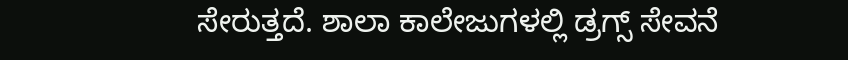ಸೇರುತ್ತದೆ. ಶಾಲಾ ಕಾಲೇಜುಗಳಲ್ಲಿ ಡ್ರಗ್ಸ್ ಸೇವನೆ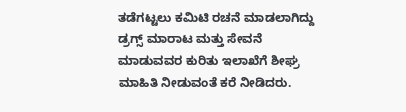ತಡೆಗಟ್ಟಲು ಕಮಿಟಿ ರಚನೆ ಮಾಡಲಾಗಿದ್ದು ಡ್ರಗ್ಸ್ ಮಾರಾಟ ಮತ್ತು ಸೇವನೆ ಮಾಡುವವರ ಕುರಿತು ಇಲಾಖೆಗೆ ಶೀಘ್ರ ಮಾಹಿತಿ ನೀಡುವಂತೆ ಕರೆ ನೀಡಿದರು.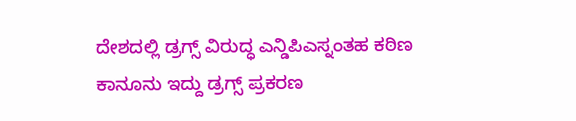ದೇಶದಲ್ಲಿ ಡ್ರಗ್ಸ್ ವಿರುದ್ಧ ಎನ್ಡಿಪಿಎಸ್ನಂತಹ ಕಠಿಣ ಕಾನೂನು ಇದ್ದು ಡ್ರಗ್ಸ್ ಪ್ರಕರಣ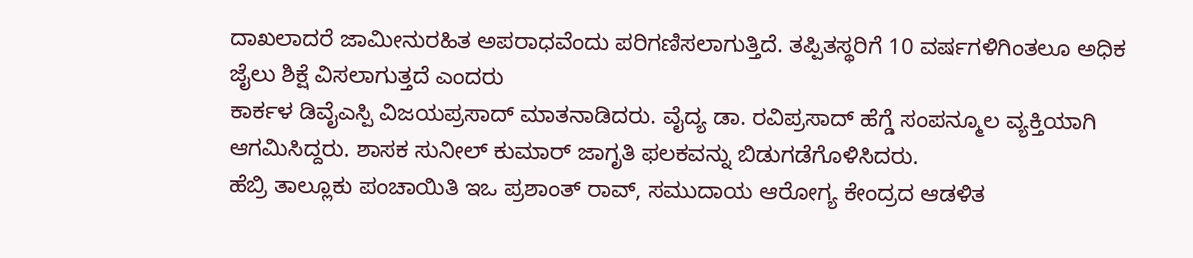ದಾಖಲಾದರೆ ಜಾಮೀನುರಹಿತ ಅಪರಾಧವೆಂದು ಪರಿಗಣಿಸಲಾಗುತ್ತಿದೆ. ತಪ್ಪಿತಸ್ಥರಿಗೆ 10 ವರ್ಷಗಳಿಗಿಂತಲೂ ಅಧಿಕ ಜೈಲು ಶಿಕ್ಷೆ ವಿಸಲಾಗುತ್ತದೆ ಎಂದರು
ಕಾರ್ಕಳ ಡಿವೈಎಸ್ಪಿ ವಿಜಯಪ್ರಸಾದ್ ಮಾತನಾಡಿದರು. ವೈದ್ಯ ಡಾ. ರವಿಪ್ರಸಾದ್ ಹೆಗ್ಡೆ ಸಂಪನ್ಮೂಲ ವ್ಯಕ್ತಿಯಾಗಿ ಆಗಮಿಸಿದ್ದರು. ಶಾಸಕ ಸುನೀಲ್ ಕುಮಾರ್ ಜಾಗೃತಿ ಫಲಕವನ್ನು ಬಿಡುಗಡೆಗೊಳಿಸಿದರು.
ಹೆಬ್ರಿ ತಾಲ್ಲೂಕು ಪಂಚಾಯಿತಿ ಇಒ ಪ್ರಶಾಂತ್ ರಾವ್, ಸಮುದಾಯ ಆರೋಗ್ಯ ಕೇಂದ್ರದ ಆಡಳಿತ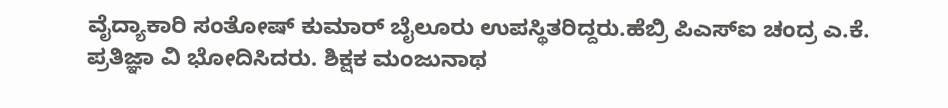ವೈದ್ಯಾಕಾರಿ ಸಂತೋಷ್ ಕುಮಾರ್ ಬೈಲೂರು ಉಪಸ್ಥಿತರಿದ್ದರು.ಹೆಬ್ರಿ ಪಿಎಸ್ಐ ಚಂದ್ರ ಎ.ಕೆ. ಪ್ರತಿಜ್ಞಾ ವಿ ಭೋದಿಸಿದರು. ಶಿಕ್ಷಕ ಮಂಜುನಾಥ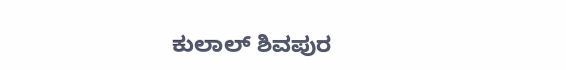ಕುಲಾಲ್ ಶಿವಪುರ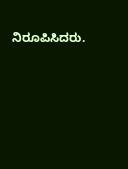ನಿರೂಪಿಸಿದರು.